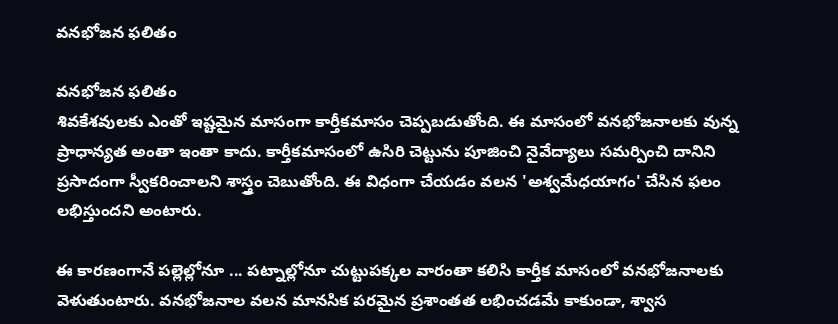వనభోజన ఫలితం

వనభోజన ఫలితం
శివకేశవులకు ఎంతో ఇష్టమైన మాసంగా కార్తీకమాసం చెప్పబడుతోంది. ఈ మాసంలో వనభోజనాలకు వున్న ప్రాధాన్యత అంతా ఇంతా కాదు. కార్తీకమాసంలో ఉసిరి చెట్టును పూజించి నైవేద్యాలు సమర్పించి దానిని ప్రసాదంగా స్వీకరించాలని శాస్త్రం చెబుతోంది. ఈ విధంగా చేయడం వలన 'అశ్వమేధయాగం' చేసిన ఫలం లభిస్తుందని అంటారు.

ఈ కారణంగానే పల్లెల్లోనూ ... పట్నాల్లోనూ చుట్టుపక్కల వారంతా కలిసి కార్తీక మాసంలో వనభోజనాలకు వెళుతుంటారు. వనభోజనాల వలన మానసిక పరమైన ప్రశాంతత లభించడమే కాకుండా, శ్వాస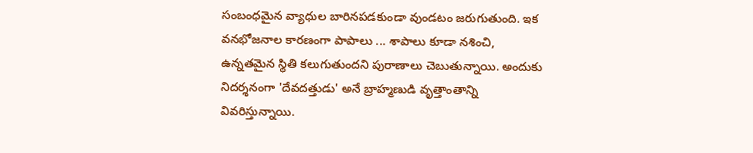సంబంధమైన వ్యాధుల బారినపడకుండా వుండటం జరుగుతుంది. ఇక వనభోజనాల కారణంగా పాపాలు ... శాపాలు కూడా నశించి, ఉన్నతమైన స్థితి కలుగుతుందని పురాణాలు చెబుతున్నాయి. అందుకు నిదర్శనంగా 'దేవదత్తుడు' అనే బ్రాహ్మణుడి వృత్తాంతాన్ని వివరిస్తున్నాయి.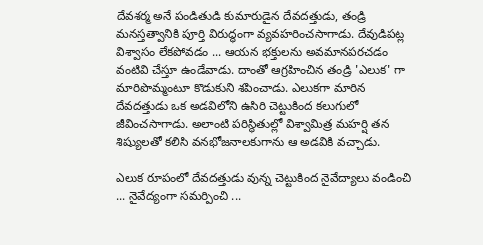దేవశర్మ అనే పండితుడి కుమారుడైన దేవదత్తుడు, తండ్రి మనస్తత్వానికి పూర్తి విరుద్ధంగా వ్యవహరించసాగాడు. దేవుడిపట్ల విశ్వాసం లేకపోవడం ... ఆయన భక్తులను అవమానపరచడం వంటివి చేస్తూ ఉండేవాడు. దాంతో ఆగ్రహించిన తండ్రి 'ఎలుక' గా మారిపొమ్మంటూ కొడుకుని శపించాడు. ఎలుకగా మారిన దేవదత్తుడు ఒక అడవిలోని ఉసిరి చెట్టుకింద కలుగులో జీవించసాగాడు. అలాంటి పరిస్థితుల్లో విశ్వామిత్ర మహర్షి తన శిష్యులతో కలిసి వనభోజనాలకుగాను ఆ అడవికి వచ్చాడు.

ఎలుక రూపంలో దేవదత్తుడు వున్న చెట్టుకింద నైవేద్యాలు వండించి ... నైవేద్యంగా సమర్పించి ...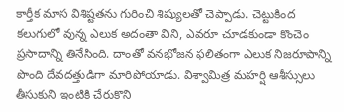కార్తీక మాస విశిష్టతను గురించి శిష్యులతో చెప్పాడు. చెట్టుకింద కలుగులో వున్న ఎలుక అదంతా విని, ఎవరూ చూడకుండా కొంచెం ప్రసాదాన్ని తినేసింది. దాంతో వనభోజన ఫలితంగా ఎలుక నిజరూపాన్ని పొంది దేవదత్తుడిగా మారిపోయాడు. విశ్వామిత్ర మహర్షి ఆశీస్సులు తీసుకుని ఇంటికి చేరుకొని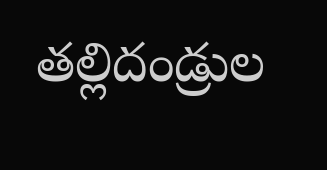తల్లిదండ్రుల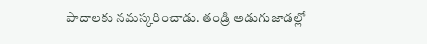పాదాలకు నమస్కరించాడు. తండ్రి అడుగుజాడల్లో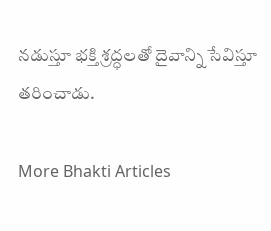నడుస్తూ భక్తి శ్రద్ధలతో దైవాన్ని సేవిస్తూ తరించాడు.

More Bhakti Articles